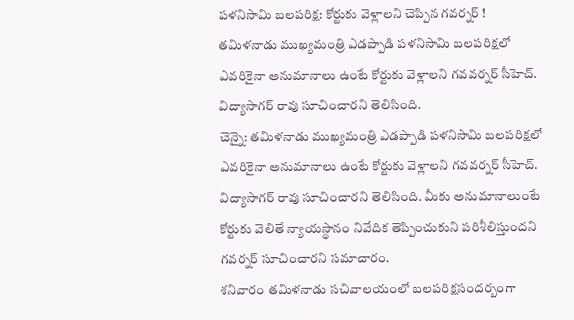పళనిసామి బలపరిక్ష: కోర్టుకు వెళ్లాలని చెప్పిన గవర్నర్ !
తమిళనాడు ముఖ్యమంత్రి ఎడప్పాడి పళనిసామి బలపరిక్షలో ఎవరికైనా అనుమానాలు ఉంటే కోర్టుకు వెళ్లాలని గవవర్నర్ సీహెచ్. విద్యాసాగర్ రావు సూచించారని తెలిసింది.
చెన్నై: తమిళనాడు ముఖ్యమంత్రి ఎడప్పాడి పళనిసామి బలపరిక్షలో ఎవరికైనా అనుమానాలు ఉంటే కోర్టుకు వెళ్లాలని గవవర్నర్ సీహెచ్. విద్యాసాగర్ రావు సూచించారని తెలిసింది. మీకు అనుమానాలుంటే కోర్టుకు వెలితే న్యాయస్థానం నివేదిక తెప్పించుకుని పరిశీలిస్తుందని గవర్నర్ సూచించారని సమాచారం.
శనివారం తమిళనాడు సచివాలయంలో బలపరిక్షసందర్బంగా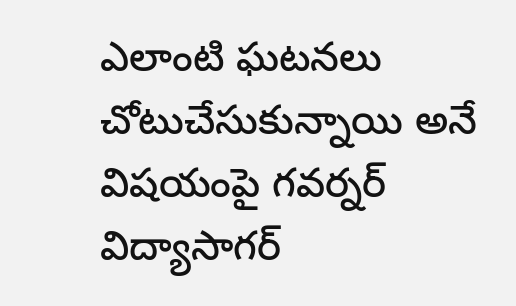ఎలాంటి ఘటనలు చోటుచేసుకున్నాయి అనే విషయంపై గవర్నర్ విద్యాసాగర్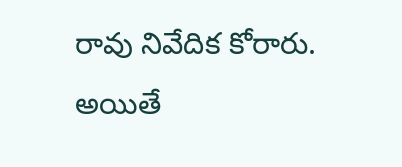రావు నివేదిక కోరారు. అయితే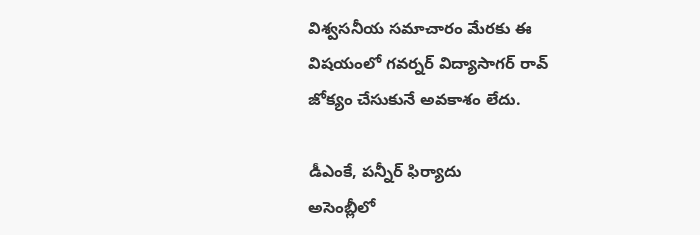విశ్వసనీయ సమాచారం మేరకు ఈ విషయంలో గవర్నర్ విద్యాసాగర్ రావ్ జోక్యం చేసుకునే అవకాశం లేదు.

డీఎంకే, పన్నీర్ ఫిర్యాదు
అసెంబ్లీలో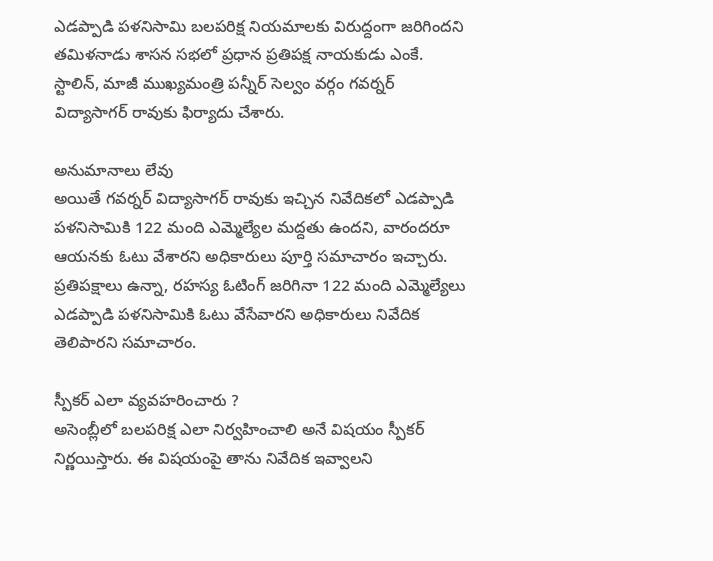ఎడప్పాడి పళనిసామి బలపరిక్ష నియమాలకు విరుద్దంగా జరిగిందని తమిళనాడు శాసన సభలో ప్రధాన ప్రతిపక్ష నాయకుడు ఎంకే. స్టాలిన్, మాజీ ముఖ్యమంత్రి పన్నీర్ సెల్వం వర్గం గవర్నర్ విద్యాసాగర్ రావుకు ఫిర్యాదు చేశారు.

అనుమానాలు లేవు
అయితే గవర్నర్ విద్యాసాగర్ రావుకు ఇచ్చిన నివేదికలో ఎడప్పాడి పళనిసామికి 122 మంది ఎమ్మెల్యేల మద్దతు ఉందని, వారందరూ ఆయనకు ఓటు వేశారని అధికారులు పూర్తి సమాచారం ఇచ్చారు. ప్రతిపక్షాలు ఉన్నా, రహస్య ఓటింగ్ జరిగినా 122 మంది ఎమ్మెల్యేలు ఎడప్పాడి పళనిసామికి ఓటు వేసేవారని అధికారులు నివేదిక తెలిపారని సమాచారం.

స్పీకర్ ఎలా వ్యవహరించారు ?
అసెంబ్లీలో బలపరిక్ష ఎలా నిర్వహించాలి అనే విషయం స్పీకర్ నిర్ణయిస్తారు. ఈ విషయంపై తాను నివేదిక ఇవ్వాలని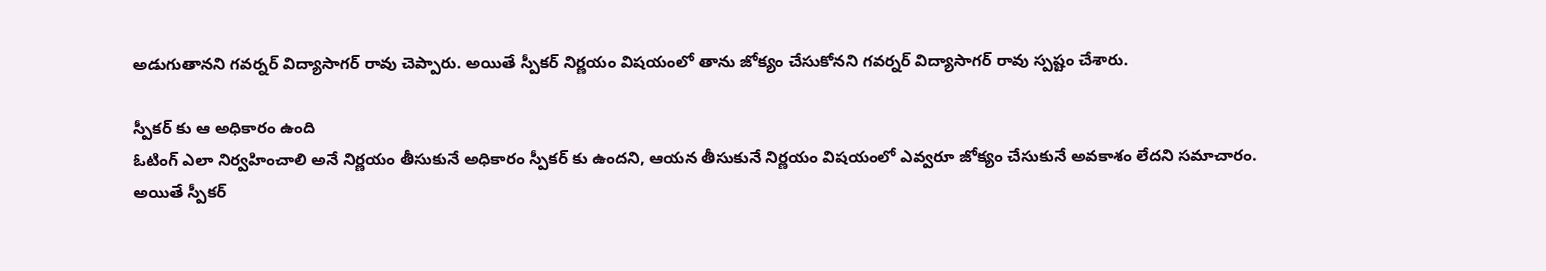అడుగుతానని గవర్నర్ విద్యాసాగర్ రావు చెప్పారు. అయితే స్పీకర్ నిర్ణయం విషయంలో తాను జోక్యం చేసుకోనని గవర్నర్ విద్యాసాగర్ రావు స్పష్టం చేశారు.

స్పీకర్ కు ఆ అధికారం ఉంది
ఓటింగ్ ఎలా నిర్వహించాలి అనే నిర్ణయం తీసుకునే అధికారం స్పీకర్ కు ఉందని, ఆయన తీసుకునే నిర్ణయం విషయంలో ఎవ్వరూ జోక్యం చేసుకునే అవకాశం లేదని సమాచారం. అయితే స్పీకర్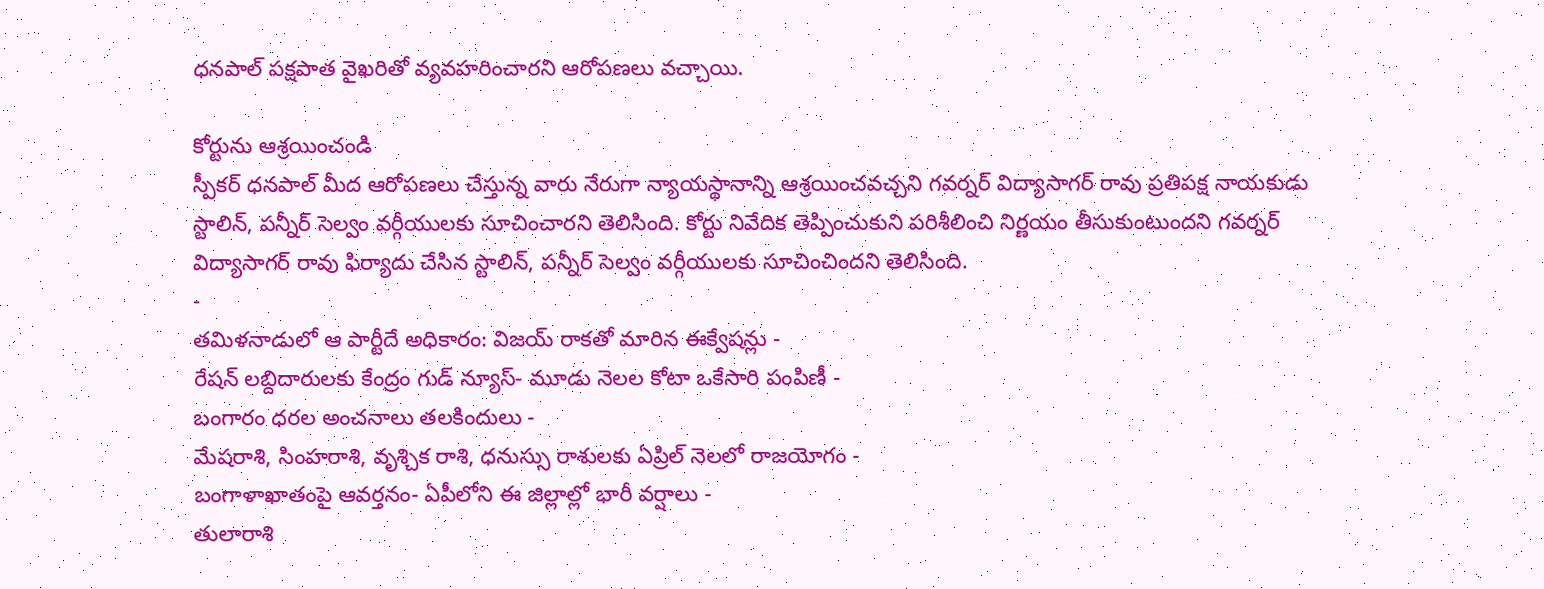ధనపాల్ పక్షపాత వైఖరితో వ్యవహరించారని ఆరోపణలు వచ్చాయి.

కోర్టును ఆశ్రయించండి
స్పీకర్ ధనపాల్ మీద ఆరోపణలు చేస్తున్న వారు నేరుగా న్యాయస్థానాన్ని ఆశ్రయించవచ్చని గవర్నర్ విద్యాసాగర్ రావు ప్రతిపక్ష నాయకుడు స్టాలిన్, పన్నీర్ సెల్వం వర్గీయులకు సూచించారని తెలిసింది. కోర్టు నివేదిక తెప్పించుకుని పరిశీలించి నిర్ణయం తీసుకుంటుందని గవర్నర్ విద్యాసాగర్ రావు ఫిర్యాదు చేసిన స్టాలిన్, పన్నీర్ సెల్వం వర్గీయులకు సూచించిందని తెలిసింది.
-
తమిళనాడులో ఆ పార్టీదే అధికారం: విజయ్ రాకతో మారిన ఈక్వేషన్లు -
రేషన్ లబ్దిదారులకు కేంద్రం గుడ్ న్యూస్- మూడు నెలల కోటా ఒకేసారి పంపిణీ -
బంగారం ధరల అంచనాలు తలకిందులు -
మేషరాశి, సింహరాశి, వృశ్చిక రాశి, ధనుస్సు రాశులకు ఏప్రిల్ నెలలో రాజయోగం -
బంగాళాఖాతంపై ఆవర్తనం- ఏపీలోని ఈ జిల్లాల్లో భారీ వర్షాలు -
తులారాశి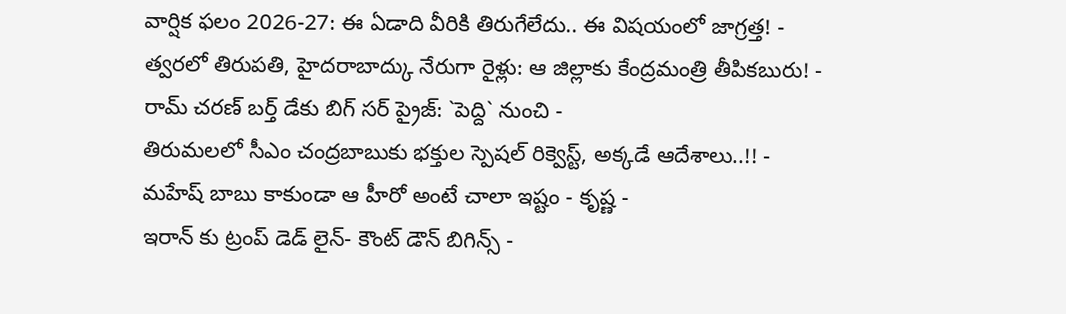వార్షిక ఫలం 2026-27: ఈ ఏడాది వీరికి తిరుగేలేదు.. ఈ విషయంలో జాగ్రత్త! -
త్వరలో తిరుపతి, హైదరాబాద్కు నేరుగా రైళ్లు: ఆ జిల్లాకు కేంద్రమంత్రి తీపికబురు! -
రామ్ చరణ్ బర్త్ డేకు బిగ్ సర్ ప్రైజ్: `పెద్ది` నుంచి -
తిరుమలలో సీఎం చంద్రబాబుకు భక్తుల స్పెషల్ రిక్వెస్ట్, అక్కడే ఆదేశాలు..!! -
మహేష్ బాబు కాకుండా ఆ హీరో అంటే చాలా ఇష్టం - కృష్ణ -
ఇరాన్ కు ట్రంప్ డెడ్ లైన్- కౌంట్ డౌన్ బిగిన్స్ -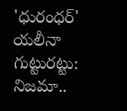'ధురంధర్' యలీనా గుట్టురట్టు: నిజమా..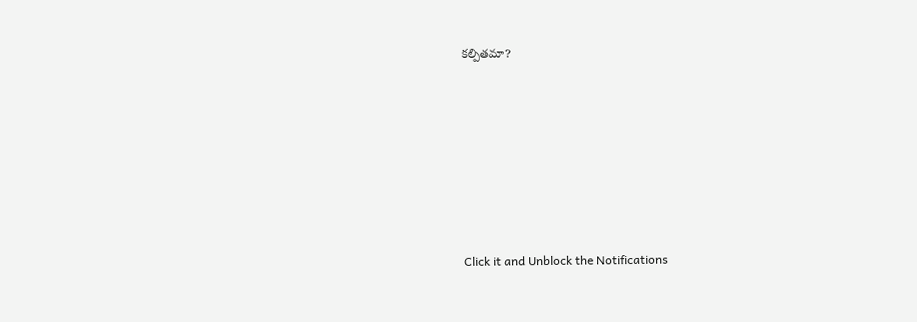కల్పితమా?












Click it and Unblock the Notifications